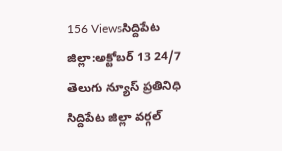156 Viewsసిద్దిపేట జిల్లా:అక్టోబర్ 13 24/7 తెలుగు న్యూస్ ప్రతినిధి సిద్దిపేట జిల్లా వర్గల్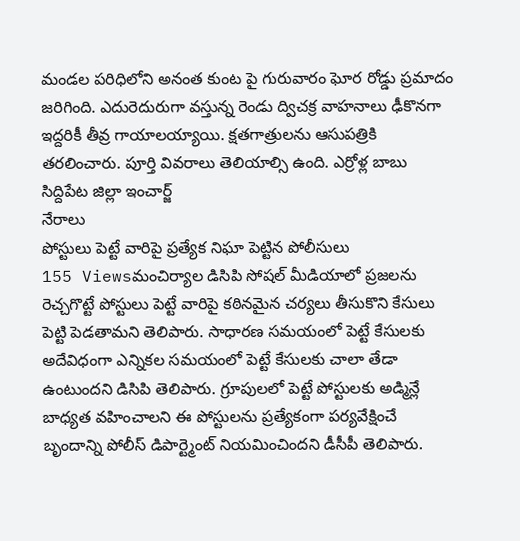మండల పరిధిలోని అనంత కుంట పై గురువారం ఘోర రోడ్డు ప్రమాదం జరిగింది. ఎదురెదురుగా వస్తున్న రెండు ద్విచక్ర వాహనాలు ఢీకొనగా ఇద్దరికీ తీవ్ర గాయాలయ్యాయి. క్షతగాత్రులను ఆసుపత్రికి తరలించారు. పూర్తి వివరాలు తెలియాల్సి ఉంది. ఎర్రోళ్ల బాబు సిద్దిపేట జిల్లా ఇంచార్జ్
నేరాలు
పోస్టులు పెట్టే వారిపై ప్రత్యేక నిఘా పెట్టిన పోలీసులు
155 Viewsమంచిర్యాల డిసిపి సోషల్ మీడియాలో ప్రజలను రెచ్చగొట్టే పోస్టులు పెట్టే వారిపై కఠినమైన చర్యలు తీసుకొని కేసులు పెట్టి పెడతామని తెలిపారు. సాధారణ సమయంలో పెట్టే కేసులకు అదేవిధంగా ఎన్నికల సమయంలో పెట్టే కేసులకు చాలా తేడా ఉంటుందని డిసిపి తెలిపారు. గ్రూపులలో పెట్టే పోస్టులకు అడ్మిన్లే బాధ్యత వహించాలని ఈ పోస్టులను ప్రత్యేకంగా పర్యవేక్షించే బృందాన్ని పోలీస్ డిపార్ట్మెంట్ నియమించిందని డీసీపీ తెలిపారు.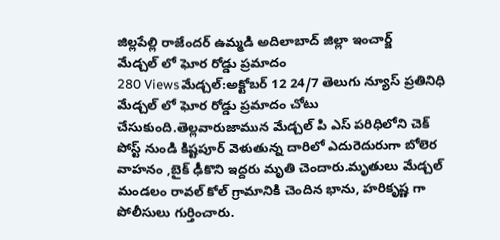జిల్లపేల్లి రాజేందర్ ఉమ్మడి అదిలాబాద్ జిల్లా ఇంచార్జ్
మేడ్చల్ లో ఘోర రోడ్డు ప్రమాదం
280 Viewsమేడ్చల్:అక్టోబర్ 12 24/7 తెలుగు న్యూస్ ప్రతినిధి మేడ్చల్ లో ఘోర రోడ్డు ప్రమాదం చోటు చేసుకుంది.తెల్లవారుజామున మేడ్చల్ పి ఎస్ పరిధిలోని చెక్ పోస్ట్ నుండి కిష్టపూర్ వెళుతున్న దారిలో ఎదురెదురుగా బోలెర వాహనం ,బైక్ ఢీకొని ఇద్దరు మృతి చెందారు.మృతులు మేడ్చల్ మండలం రావల్ కోల్ గ్రామానికి చెందిన భాను, హరికృష్ణ గా పోలీసులు గుర్తించారు.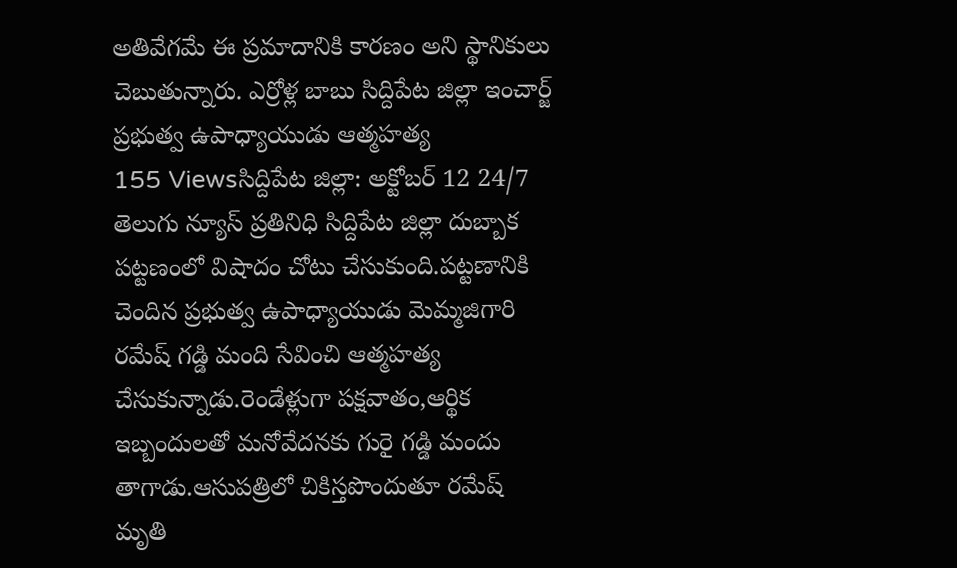అతివేగమే ఈ ప్రమాదానికి కారణం అని స్థానికులు చెబుతున్నారు. ఎర్రోళ్ల బాబు సిద్దిపేట జిల్లా ఇంచార్జ్
ప్రభుత్వ ఉపాధ్యాయుడు ఆత్మహత్య
155 Viewsసిద్దిపేట జిల్లా: అక్టోబర్ 12 24/7 తెలుగు న్యూస్ ప్రతినిధి సిద్దిపేట జిల్లా దుబ్బాక పట్టణంలో విషాదం చోటు చేసుకుంది.పట్టణానికి చెందిన ప్రభుత్వ ఉపాధ్యాయుడు మెమ్మజిగారి రమేష్ గడ్డి మంది సేవించి ఆత్మహత్య చేసుకున్నాడు.రెండేళ్లుగా పక్షవాతం,ఆర్థిక ఇబ్బందులతో మనోవేదనకు గురై గడ్డి మందు తాగాడు.ఆసుపత్రిలో చికిస్తపొందుతూ రమేష్ మృతి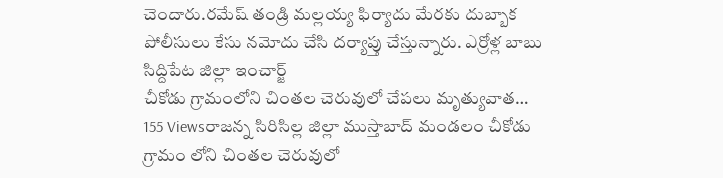చెందారు.రమేష్ తండ్రి మల్లయ్య ఫిర్యాదు మేరకు దుబ్బాక పోలీసులు కేసు నమోదు చేసి దర్యాప్తు చేస్తున్నారు. ఎర్రోళ్ల బాబు సిద్దిపేట జిల్లా ఇంచార్జ్
చీకోడు గ్రామంలోని చింతల చెరువులో చేపలు మృత్యువాత…
155 Viewsరాజన్న సిరిసిల్ల జిల్లా ముస్తాబాద్ మండలం చీకోడు గ్రామం లోని చింతల చెరువులో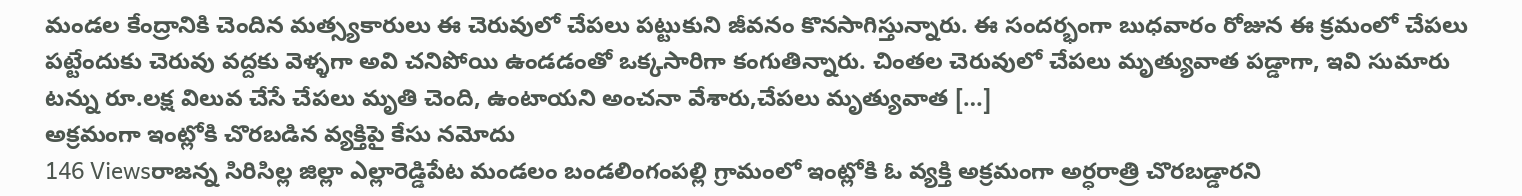మండల కేంద్రానికి చెందిన మత్స్యకారులు ఈ చెరువులో చేపలు పట్టుకుని జీవనం కొనసాగిస్తున్నారు. ఈ సందర్భంగా బుధవారం రోజున ఈ క్రమంలో చేపలు పట్టేందుకు చెరువు వద్దకు వెళ్ళగా అవి చనిపోయి ఉండడంతో ఒక్కసారిగా కంగుతిన్నారు. చింతల చెరువులో చేపలు మృత్యువాత పడ్డాగా, ఇవి సుమారు టన్ను రూ.లక్ష విలువ చేసే చేపలు మృతి చెంది, ఉంటాయని అంచనా వేశారు,చేపలు మృత్యువాత […]
అక్రమంగా ఇంట్లోకి చొరబడిన వ్యక్తిపై కేసు నమోదు
146 Viewsరాజన్న సిరిసిల్ల జిల్లా ఎల్లారెడ్డిపేట మండలం బండలింగంపల్లి గ్రామంలో ఇంట్లోకి ఓ వ్యక్తి అక్రమంగా అర్ధరాత్రి చొరబడ్డారని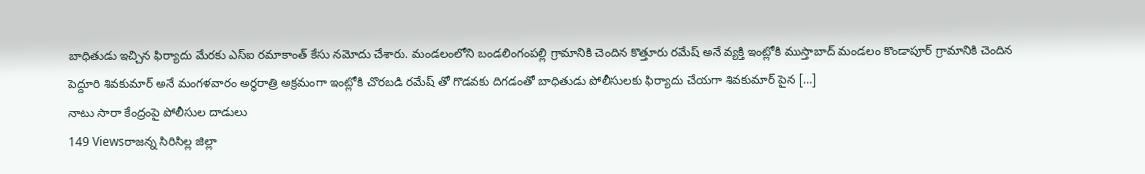బాధితుడు ఇచ్చిన ఫిర్యాదు మేరకు ఎస్ఐ రమాకాంత్ కేసు నమోదు చేశారు. మండలంలోని బండలింగంపల్లి గ్రామానికి చెందిన కొత్తూరు రమేష్ అనే వ్యక్తి ఇంట్లోకి ముస్తాబాద్ మండలం కొండాపూర్ గ్రామానికి చెందిన పెద్దూరి శివకుమార్ అనే మంగళవారం అర్ధరాత్రి అక్రమంగా ఇంట్లోకి చొరబడి రమేష్ తో గొడవకు దిగడంతో బాధితుడు పోలీసులకు ఫిర్యాదు చేయగా శివకుమార్ పైన […]
నాటు సారా కేంద్రంపై పోలీసుల దాడులు
149 Viewsరాజన్న సిరిసిల్ల జిల్లా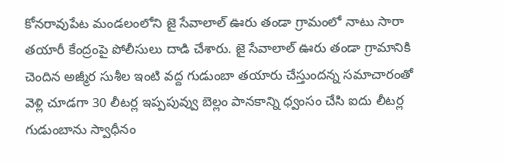కోనరావుపేట మండలంలోని జై సేవాలాల్ ఊరు తండా గ్రామంలో నాటు సారా తయారీ కేంద్రంపై పోలీసులు దాడి చేశారు. జై సేవాలాల్ ఊరు తండా గ్రామానికి చెందిన అజ్మీర సుశీల ఇంటి వద్ద గుడుంబా తయారు చేస్తుందన్న సమాచారంతో వెళ్లి చూడగా 30 లీటర్ల ఇప్పపువ్వు బెల్లం పానకాన్ని ధ్వంసం చేసి ఐదు లీటర్ల గుడుంబాను స్వాధీనం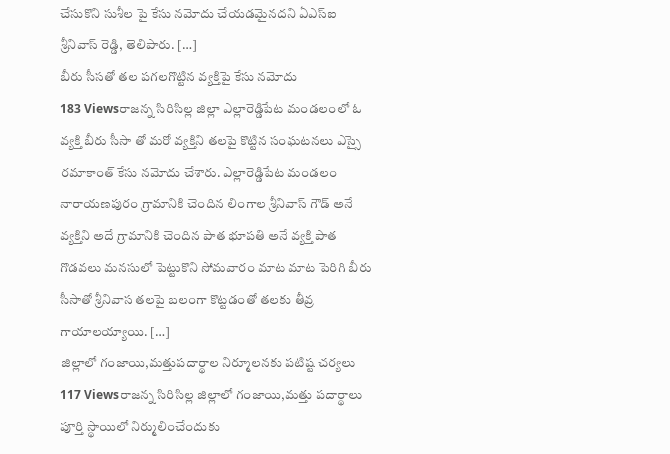చేసుకొని సుశీల పై కేసు నమోదు చేయడమైనదని ఏఎస్ఐ శ్రీనివాస్ రెడ్డి, తెలిపారు. […]
బీరు సీసతో తల పగలగొట్టిన వ్యక్తిపై కేసు నమోదు
183 Viewsరాజన్న సిరిసిల్ల జిల్లా ఎల్లారెడ్డిపేట మండలంలో ఓ వ్యక్తి బీరు సీసా తో మరో వ్యక్తిని తలపై కొట్టిన సంఘటనలు ఎస్సై రమాకాంత్ కేసు నమోదు చేశారు. ఎల్లారెడ్డిపేట మండలం నారాయణపురం గ్రామానికి చెందిన లింగాల శ్రీనివాస్ గౌడ్ అనే వ్యక్తిని అదే గ్రామానికి చెందిన పాత భూపతి అనే వ్యక్తి పాత గొడవలు మనసులో పెట్టుకొని సోమవారం మాట మాట పెరిగి బీరు సీసాతో శ్రీనివాస తలపై బలంగా కొట్టడంతో తలకు తీవ్ర గాయాలయ్యాయి. […]
జిల్లాలో గంజాయి,మత్తుపదార్థాల నిర్మూలనకు పటిష్ట చర్యలు
117 Viewsరాజన్న సిరిసిల్ల జిల్లాలో గంజాయి,మత్తు పదార్థాలు పూర్తి స్థాయిలో నిర్ములించేందుకు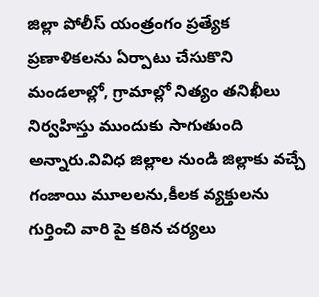జిల్లా పోలీస్ యంత్రంగం ప్రత్యేక ప్రణాళికలను ఏర్పాటు చేసుకొని మండలాల్లో, గ్రామాల్లో నిత్యం తనిఖీలు నిర్వహిస్తు ముందుకు సాగుతుంది అన్నారు.వివిధ జిల్లాల నుండి జిల్లాకు వచ్చే గంజాయి మూలలను,కీలక వ్యక్తులను గుర్తించి వారి పై కఠిన చర్యలు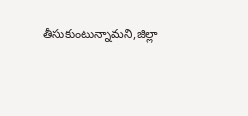తీసుకుంటున్నామని,జిల్లా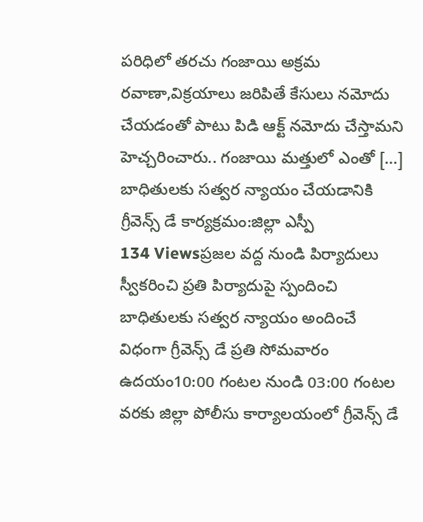పరిధిలో తరచు గంజాయి అక్రమ రవాణా,విక్రయాలు జరిపితే కేసులు నమోదు చేయడంతో పాటు పిడి ఆక్ట్ నమోదు చేస్తామని హెచ్చరించారు.. గంజాయి మత్తులో ఎంతో […]
బాధితులకు సత్వర న్యాయం చేయడానికి గ్రీవెన్స్ డే కార్యక్రమం:జిల్లా ఎస్పీ
134 Viewsప్రజల వద్ద నుండి పిర్యాదులు స్వీకరించి ప్రతి పిర్యాదుపై స్పందించి బాధితులకు సత్వర న్యాయం అందించే విధంగా గ్రీవెన్స్ డే ప్రతి సోమవారం ఉదయం10:00 గంటల నుండి 03:00 గంటల వరకు జిల్లా పోలీసు కార్యాలయంలో గ్రీవెన్స్ డే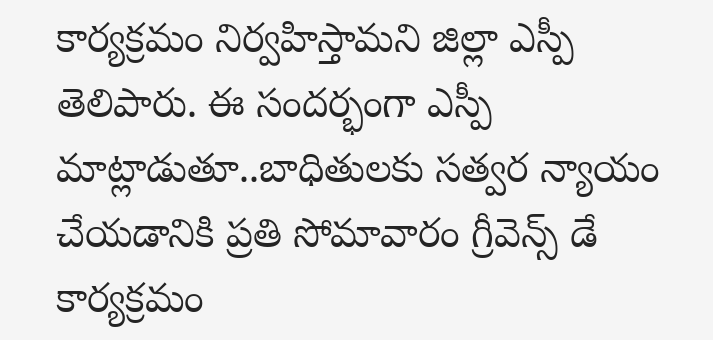కార్యక్రమం నిర్వహిస్తామని జిల్లా ఎస్పీ తెలిపారు. ఈ సందర్భంగా ఎస్పీ మాట్లాడుతూ..బాధితులకు సత్వర న్యాయం చేయడానికి ప్రతి సోమావారం గ్రీవెన్స్ డే కార్యక్రమం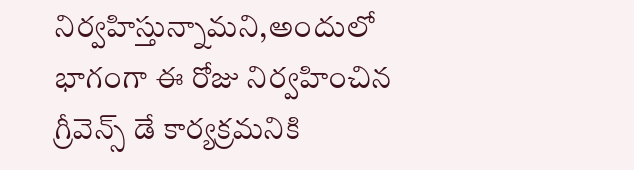నిర్వహిస్తున్నామని,అందులో భాగంగా ఈ రోజు నిర్వహించిన గ్రీవెన్స్ డే కార్యక్రమనికి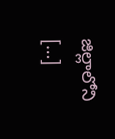జిల్లాలోని […]